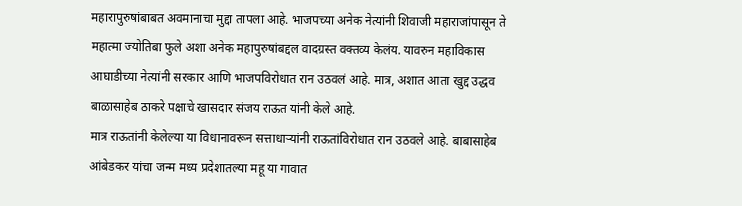महारापुरुषांबाबत अवमानाचा मुद्दा तापला आहे. भाजपच्या अनेक नेत्यांनी शिवाजी महाराजांपासून ते महात्मा ज्योतिबा फुले अशा अनेक महापुरुषांबद्दल वादग्रस्त वक्तव्य केलंय. यावरुन महाविकास आघाडीच्या नेत्यांनी सरकार आणि भाजपविरोधात रान उठवलं आहे. मात्र, अशात आता खुद्द उद्धव बाळासाहेब ठाकरे पक्षाचे खासदार संजय राऊत यांनी केले आहे.
मात्र राऊतांनी केलेल्या या विधानावरून सत्ताधाऱ्यांनी राऊतांविरोधात रान उठवले आहे. बाबासाहेब आंबेडकर यांचा जन्म मध्य प्रदेशातल्या महू या गावात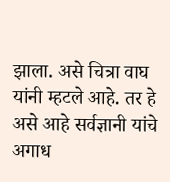झाला. असे चित्रा वाघ यांनी म्हटले आहे. तर हे असे आहे सर्वज्ञानी यांचे अगाध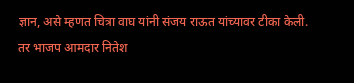ज्ञान, असे म्हणत चित्रा वाघ यांनी संजय राऊत यांच्यावर टीका केली. तर भाजप आमदार नितेश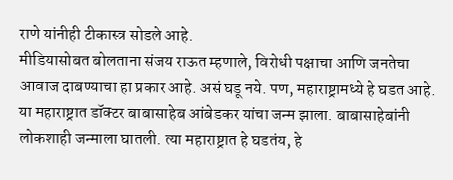राणे यांनीही टीकास्त्र सोडले आहे.
मीडियासोबत बोलताना संजय राऊत म्हणाले, विरोधी पक्षाचा आणि जनतेचा आवाज दाबण्याचा हा प्रकार आहे. असं घडू नये. पण, महाराष्ट्रामध्ये हे घडत आहे. या महाराष्ट्रात डॉक्टर बाबासाहेब आंबेडकर यांचा जन्म झाला. बाबासाहेबांनी लोकशाही जन्माला घातली. त्या महाराष्ट्रात हे घडतंय, हे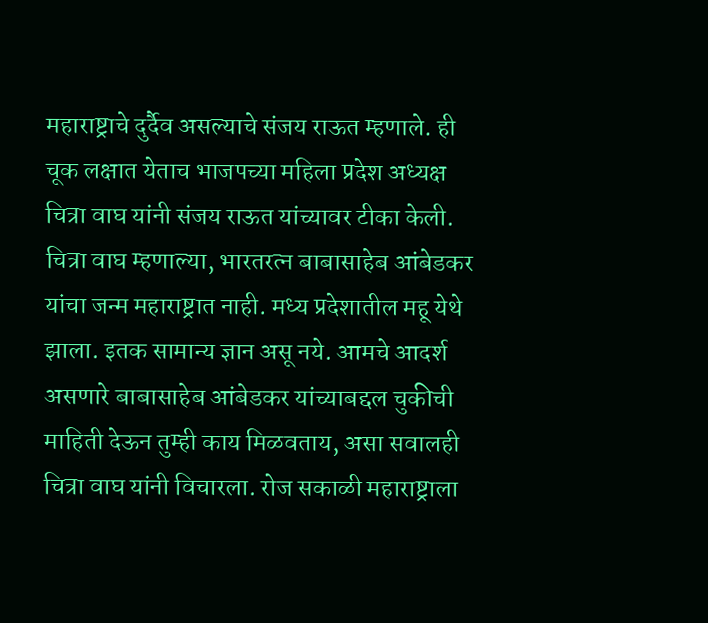महाराष्ट्राचे दुर्दैव असल्याचे संजय राऊत म्हणाले. ही चूक लक्षात येताच भाजपच्या महिला प्रदेश अध्यक्ष चित्रा वाघ यांनी संजय राऊत यांच्यावर टीका केली.
चित्रा वाघ म्हणाल्या, भारतरत्न बाबासाहेब आंबेडकर यांचा जन्म महाराष्ट्रात नाही. मध्य प्रदेशातील महू येथे झाला. इतक सामान्य ज्ञान असू नये. आमचे आदर्श असणारे बाबासाहेब आंबेडकर यांच्याबद्दल चुकीची माहिती देऊन तुम्ही काय मिळवताय, असा सवालही चित्रा वाघ यांनी विचारला. रोज सकाळी महाराष्ट्राला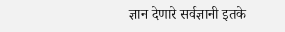ज्ञान देणारे सर्वज्ञानी इतके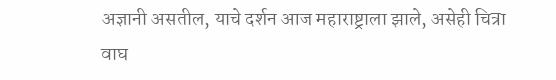अज्ञानी असतील, याचे दर्शन आज महाराष्ट्राला झाले, असेही चित्रा वाघ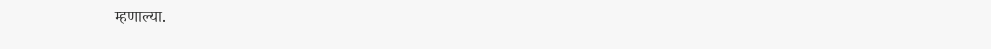म्हणाल्या.